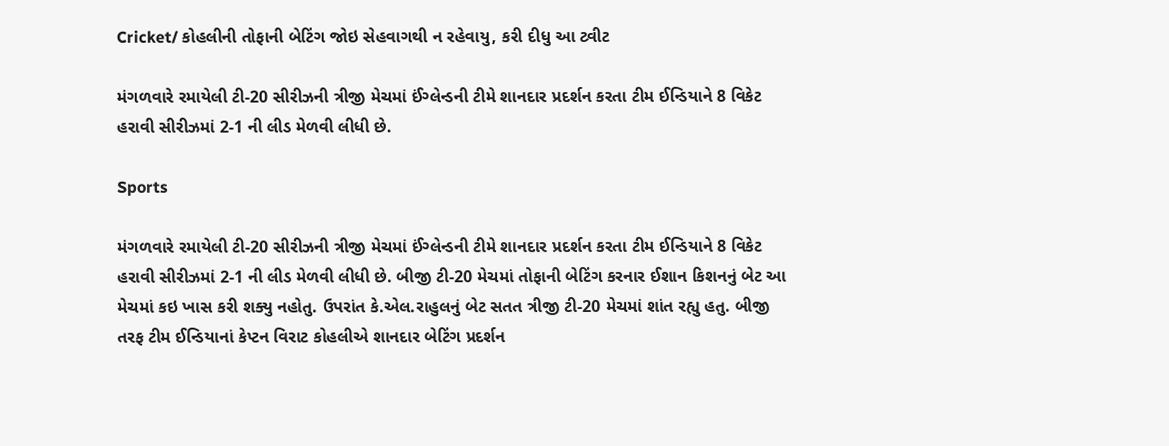Cricket/ કોહલીની તોફાની બેટિંગ જોઇ સેહવાગથી ન રહેવાયુ, કરી દીધુ આ ટ્વીટ

મંગળવારે રમાયેલી ટી-20 સીરીઝની ત્રીજી મેચમાં ઈંગ્લેન્ડની ટીમે શાનદાર પ્રદર્શન કરતા ટીમ ઈન્ડિયાને 8 વિકેટ હરાવી સીરીઝમાં 2-1 ની લીડ મેળવી લીધી છે.

Sports

મંગળવારે રમાયેલી ટી-20 સીરીઝની ત્રીજી મેચમાં ઈંગ્લેન્ડની ટીમે શાનદાર પ્રદર્શન કરતા ટીમ ઈન્ડિયાને 8 વિકેટ હરાવી સીરીઝમાં 2-1 ની લીડ મેળવી લીધી છે. બીજી ટી-20 મેચમાં તોફાની બેટિંગ કરનાર ઈશાન કિશનનું બેટ આ મેચમાં કઇ ખાસ કરી શક્યુ નહોતુ. ઉપરાંત કે.એલ.રાહુલનું બેટ સતત ત્રીજી ટી-20 મેચમાં શાંત રહ્યુ હતુ. બીજી તરફ ટીમ ઈન્ડિયાનાં કેપ્ટન વિરાટ કોહલીએ શાનદાર બેટિંગ પ્રદર્શન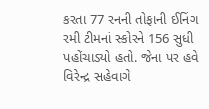કરતા 77 રનની તોફાની ઈનિંગ રમી ટીમનાં સ્કોરને 156 સુધી પહોંચાડ્યો હતો. જેના પર હવે વિરેન્દ્ર સહેવાગે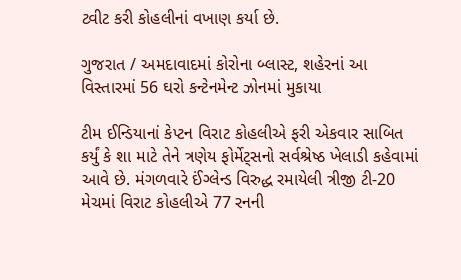ટ્વીટ કરી કોહલીનાં વખાણ કર્યા છે.

ગુજરાત / અમદાવાદમાં કોરોના બ્લાસ્ટ, શહેરનાં આ વિસ્તારમાં 56 ઘરો કન્ટેનમેન્ટ ઝોનમાં મુકાયા

ટીમ ઈન્ડિયાનાં કેપ્ટન વિરાટ કોહલીએ ફરી એકવાર સાબિત કર્યું કે શા માટે તેને ત્રણેય ફોર્મેટ્સનો સર્વશ્રેષ્ઠ ખેલાડી કહેવામાં આવે છે. મંગળવારે ઈંગ્લેન્ડ વિરુદ્ધ રમાયેલી ત્રીજી ટી-20 મેચમાં વિરાટ કોહલીએ 77 રનની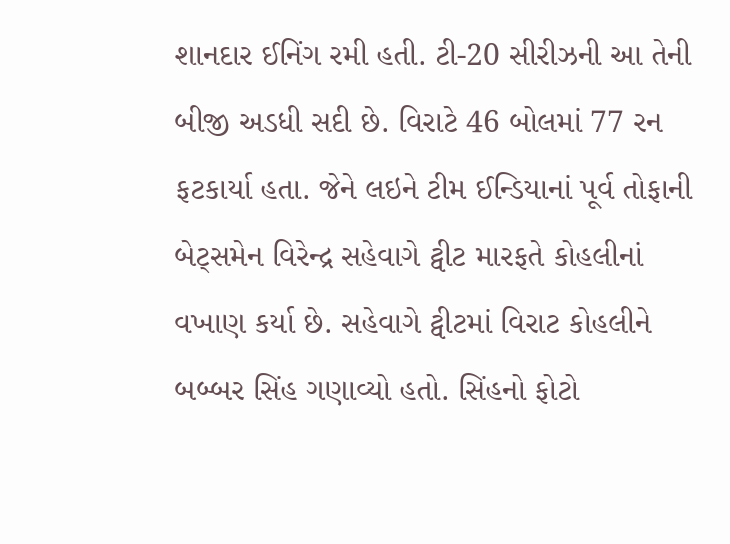શાનદાર ઈનિંગ રમી હતી. ટી-20 સીરીઝની આ તેની બીજી અડધી સદી છે. વિરાટે 46 બોલમાં 77 રન ફટકાર્યા હતા. જેને લઇને ટીમ ઈન્ડિયાનાં પૂર્વ તોફાની બેટ્સમેન વિરેન્દ્ર સહેવાગે ટ્વીટ મારફતે કોહલીનાં વખાણ કર્યા છે. સહેવાગે ટ્વીટમાં વિરાટ કોહલીને બબ્બર સિંહ ગણાવ્યો હતો. સિંહનો ફોટો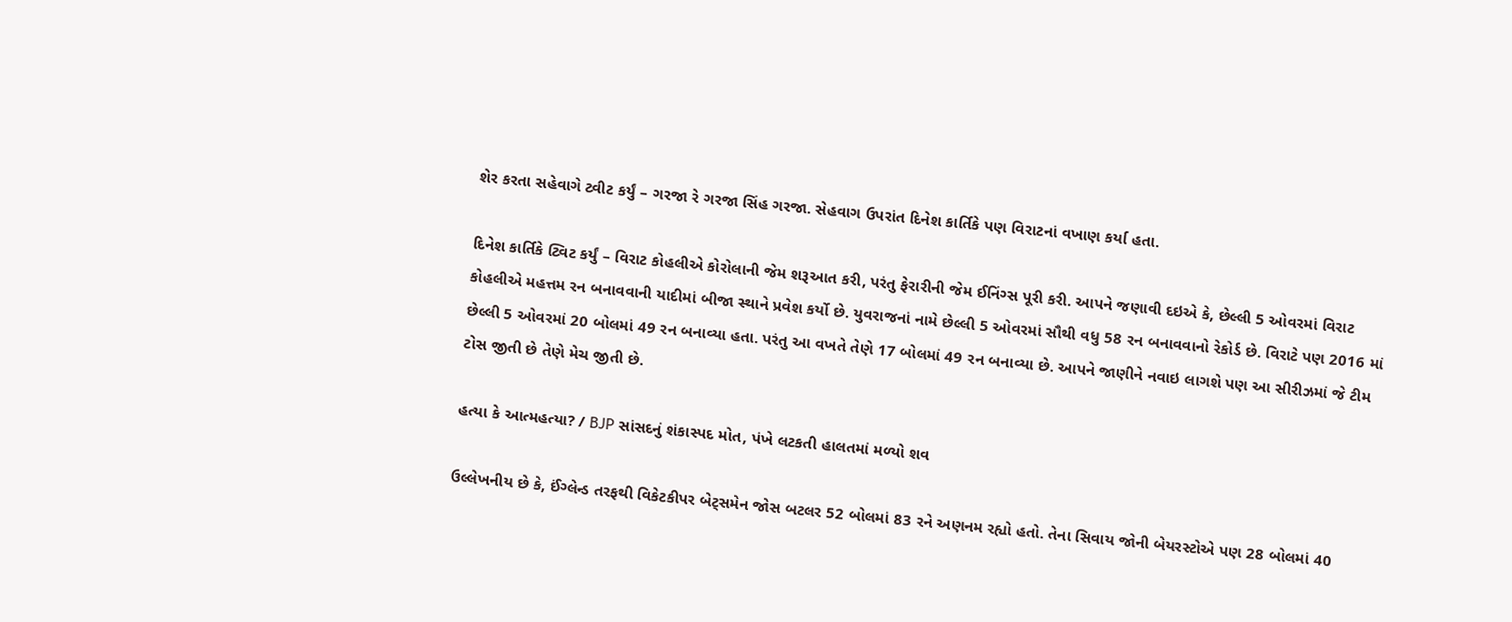શેર કરતા સહેવાગે ટ્વીટ કર્યું – ગરજા રે ગરજા સિંહ ગરજા. સેહવાગ ઉપરાંત દિનેશ કાર્તિકે પણ વિરાટનાં વખાણ કર્યા હતા.

દિનેશ કાર્તિકે ટ્વિટ કર્યું – વિરાટ કોહલીએ કોરોલાની જેમ શરૂઆત કરી, પરંતુ ફેરારીની જેમ ઈનિંગ્સ પૂરી કરી. આપને જણાવી દઇએ કે, છેલ્લી 5 ઓવરમાં વિરાટ કોહલીએ મહત્તમ રન બનાવવાની યાદીમાં બીજા સ્થાને પ્રવેશ કર્યો છે. યુવરાજનાં નામે છેલ્લી 5 ઓવરમાં સૌથી વધુ 58 રન બનાવવાનો રેકોર્ડ છે. વિરાટે પણ 2016 માં છેલ્લી 5 ઓવરમાં 20 બોલમાં 49 રન બનાવ્યા હતા. પરંતુ આ વખતે તેણે 17 બોલમાં 49 રન બનાવ્યા છે. આપને જાણીને નવાઇ લાગશે પણ આ સીરીઝમાં જે ટીમ ટોસ જીતી છે તેણે મેચ જીતી છે.

હત્યા કે આત્મહત્યા? / BJP સાંસદનું શંકાસ્પદ મોત, પંખે લટકતી હાલતમાં મળ્યો શવ

ઉલ્લેખનીય છે કે, ઈંગ્લેન્ડ તરફથી વિકેટકીપર બેટ્સમેન જોસ બટલર 52 બોલમાં 83 રને અણનમ રહ્યો હતો. તેના સિવાય જોની બેયરસ્ટોએ પણ 28 બોલમાં 40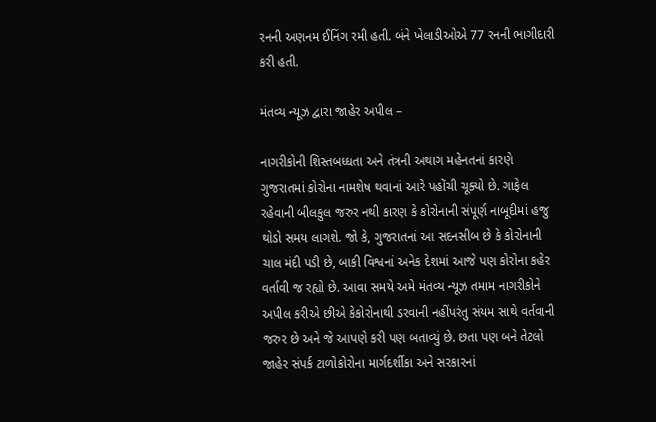રનની અણનમ ઈનિંગ રમી હતી. બંને ખેલાડીઓએ 77 રનની ભાગીદારી કરી હતી.

મંતવ્ય ન્યૂઝ દ્વારા જાહેર અપીલ –

નાગરીકોની શિસ્તબધ્ધતા અને તંત્રની અથાગ મહેનતનાં કારણે ગુજરાતમાં કોરોના નામશેષ થવાનાં આરે પહોંચી ચૂક્યો છે. ગાફેલ રહેવાની બીલકુલ જરુર નથી કારણ કે કોરોનાની સંપૂર્ણ નાબૂદીમાં હજુ થોડો સમય લાગશે. જો કે, ગુજરાતનાં આ સદનસીબ છે કે કોરોનાની ચાલ મંદી પડી છે, બાકી વિશ્વનાં અનેક દેશમાં આજે પણ કોરોના કહેર વર્તાવી જ રહ્યો છે. આવા સમયે અમે મંતવ્ય ન્યૂઝ તમામ નાગરીકોને અપીલ કરીએ છીએ કેકોરોનાથી ડરવાની નહીંપરંતુ સંયમ સાથે વર્તવાની જરુર છે અને જે આપણે કરી પણ બતાવ્યું છે. છતા પણ બને તેટલો જાહેર સંપર્ક ટાળોકોરોના માર્ગદર્શીકા અને સરકારનાં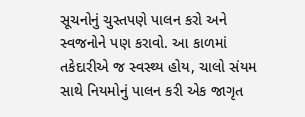સૂચનોનું ચુસ્તપણે પાલન કરો અને સ્વજનોને પણ કરાવો. આ કાળમાં તકેદારીએ જ સ્વસ્થ્ય હોય, ચાલો સંયમ સાથે નિયમોનું પાલન કરી એક જાગૃત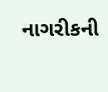નાગરીકની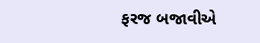ફરજ બજાવીએ